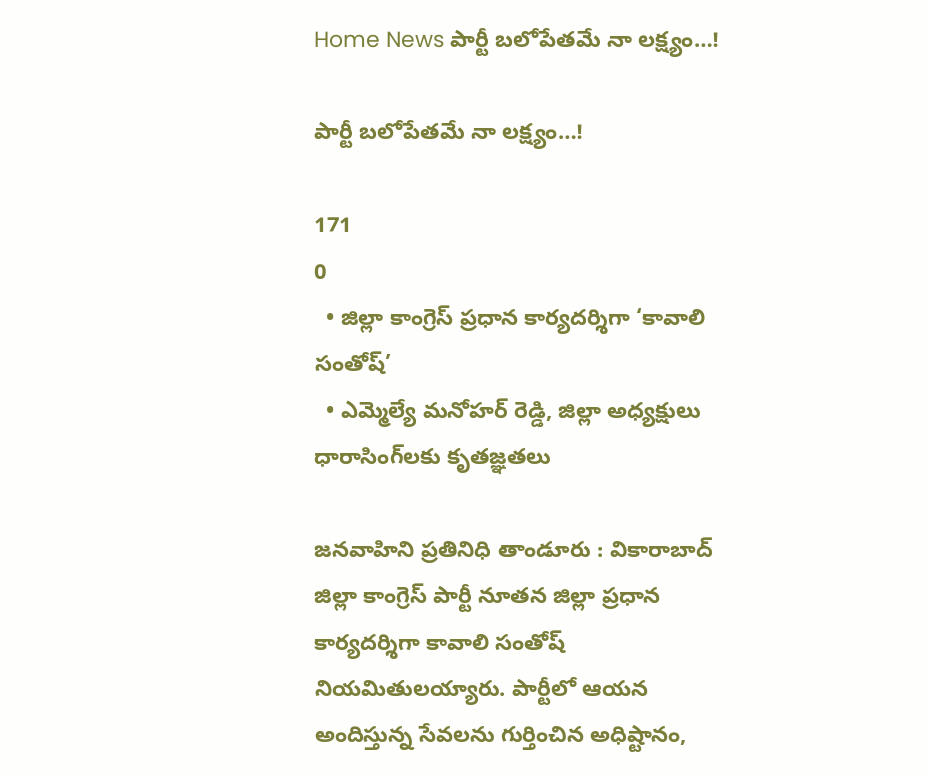Home News పార్టీ బలోపేతమే నా లక్ష్యం…!

పార్టీ బలోపేతమే నా లక్ష్యం…!

171
0
  • జిల్లా కాంగ్రెస్ ప్రధాన కార్యదర్శిగా ‘కావాలి సంతోష్’
  • ఎమ్మెల్యే మనోహర్ రెడ్డి, జిల్లా అధ్యక్షులు ధారాసింగ్‌లకు కృతజ్ఞతలు

జనవాహిని ప్రతినిధి తాండూరు : వికారాబాద్ జిల్లా కాంగ్రెస్ పార్టీ నూతన జిల్లా ప్రధాన కార్యదర్శిగా కావాలి సంతోష్ నియమితులయ్యారు. పార్టీలో ఆయన అందిస్తున్న సేవలను గుర్తించిన అధిష్టానం,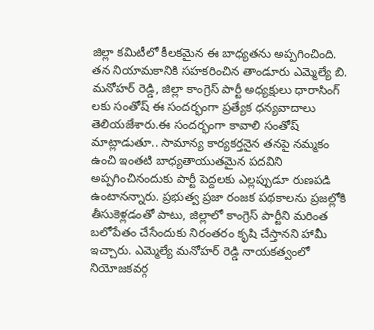జిల్లా కమిటీలో కీలకమైన ఈ బాధ్యతను అప్పగించింది. తన నియామకానికి సహకరించిన తాండూరు ఎమ్మెల్యే బి. మనోహర్ రెడ్డి, జిల్లా కాంగ్రెస్ పార్టీ అధ్యక్షులు ధారాసింగ్ లకు సంతోష్ ఈ సందర్భంగా ప్రత్యేక ధన్యవాదాలు తెలియజేశారు.ఈ సందర్భంగా కావాలి సంతోష్ మాట్లాడుతూ.. సామాన్య కార్యకర్తనైన తనపై నమ్మకం ఉంచి ఇంతటి బాధ్యతాయుతమైన పదవిని అప్పగించినందుకు పార్టీ పెద్దలకు ఎల్లప్పుడూ రుణపడి ఉంటానన్నారు. ప్రభుత్వ ప్రజా రంజక పథకాలను ప్రజల్లోకి తీసుకెళ్లడంతో పాటు, జిల్లాలో కాంగ్రెస్ పార్టీని మరింత బలోపేతం చేసేందుకు నిరంతరం కృషి చేస్తానని హామీ ఇచ్చారు. ఎమ్మెల్యే మనోహర్ రెడ్డి నాయకత్వంలో నియోజకవర్గ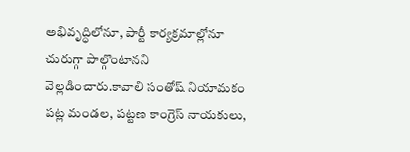అభివృద్ధిలోనూ, పార్టీ కార్యక్రమాల్లోనూ చురుగ్గా పాల్గొంటానని వెల్లడించారు.కావాలి సంతోష్ నియామకం పట్ల మండల, పట్టణ కాంగ్రెస్ నాయకులు,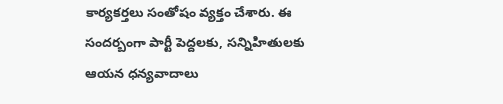కార్యకర్తలు సంతోషం వ్యక్తం చేశారు. ఈ సందర్బంగా పార్టీ పెద్దలకు, సన్నిహితులకు ఆయన ధన్యవాదాలు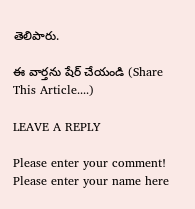తెలిపారు.

ఈ వార్తను షేర్ చేయండి (Share This Article....)

LEAVE A REPLY

Please enter your comment!
Please enter your name here